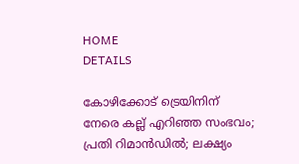HOME
DETAILS

കോഴിക്കോട് ട്രെയിനിന് നേരെ കല്ല് എറിഞ്ഞ സംഭവം; പ്രതി റിമാൻഡിൽ; ലക്ഷ്യം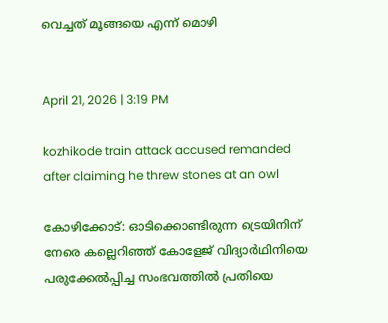വെച്ചത് മൂങ്ങയെ എന്ന് മൊഴി


April 21, 2026 | 3:19 PM

kozhikode train attack accused remanded after claiming he threw stones at an owl

കോഴിക്കോട്: ഓടിക്കൊണ്ടിരുന്ന ട്രെയിനിന് നേരെ കല്ലെറിഞ്ഞ് കോളേജ് വിദ്യാർഥിനിയെ പരുക്കേൽപ്പിച്ച സംഭവത്തിൽ പ്രതിയെ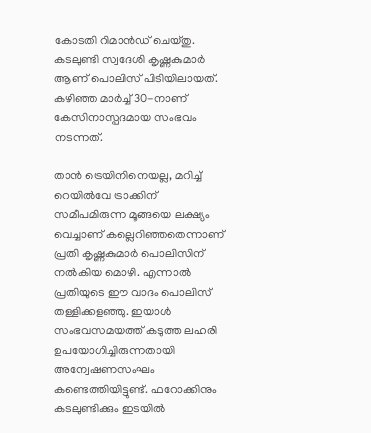കോടതി റിമാൻഡ് ചെയ്തു. കടലുണ്ടി സ്വദേശി കൃഷ്ണകുമാർ ആണ് പൊലിസ് പിടിയിലായത്. കഴിഞ്ഞ മാർച്ച് 30-നാണ് കേസിനാസ്പദമായ സംഭവം നടന്നത്.

താൻ ട്രെയിനിനെയല്ല, മറിച്ച് റെയിൽവേ ട്രാക്കിന് സമീപമിരുന്ന മൂങ്ങയെ ലക്ഷ്യം വെച്ചാണ് കല്ലെറിഞ്ഞതെന്നാണ് പ്രതി കൃഷ്ണകുമാർ പൊലിസിന് നൽകിയ മൊഴി. എന്നാൽ പ്രതിയുടെ ഈ വാദം പൊലിസ് തള്ളിക്കളഞ്ഞു. ഇയാൾ സംഭവസമയത്ത് കടുത്ത ലഹരി ഉപയോഗിച്ചിരുന്നതായി അന്വേഷണസംഘം കണ്ടെത്തിയിട്ടുണ്ട്. ഫറോക്കിനും കടലുണ്ടിക്കും ഇടയിൽ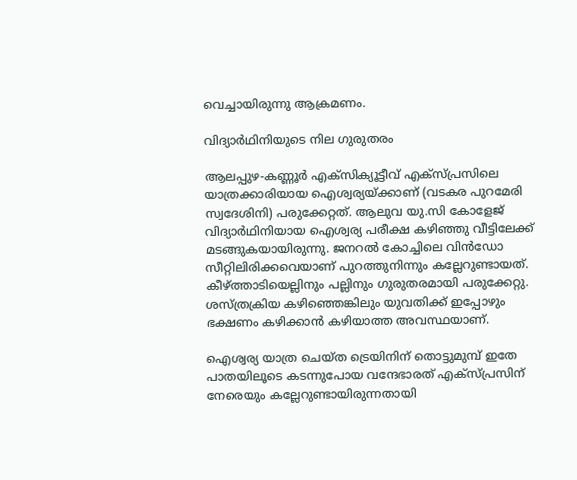വെച്ചായിരുന്നു ആക്രമണം.

വിദ്യാർഥിനിയുടെ നില ഗുരുതരം

ആലപ്പുഴ-കണ്ണൂർ എക്‌സിക്യൂട്ടീവ് എക്‌സ്പ്രസിലെ യാത്രക്കാരിയായ ഐശ്വര്യയ്ക്കാണ് (വടകര പുറമേരി സ്വദേശിനി) പരുക്കേറ്റത്. ആലുവ യു.സി കോളേജ് വിദ്യാർഥിനിയായ ഐശ്വര്യ പരീക്ഷ കഴിഞ്ഞു വീട്ടിലേക്ക് മടങ്ങുകയായിരുന്നു. ജനറൽ കോച്ചിലെ വിൻഡോ സീറ്റിലിരിക്കവെയാണ് പുറത്തുനിന്നും കല്ലേറുണ്ടായത്. കീഴ്ത്താടിയെല്ലിനും പല്ലിനും ഗുരുതരമായി പരുക്കേറ്റു. ശസ്ത്രക്രിയ കഴിഞ്ഞെങ്കിലും യുവതിക്ക് ഇപ്പോഴും ഭക്ഷണം കഴിക്കാൻ കഴിയാത്ത അവസ്ഥയാണ്.

ഐശ്വര്യ യാത്ര ചെയ്ത ട്രെയിനിന് തൊട്ടുമുമ്പ് ഇതേ പാതയിലൂടെ കടന്നുപോയ വന്ദേഭാരത് എക്‌സ്പ്രസിന് നേരെയും കല്ലേറുണ്ടായിരുന്നതായി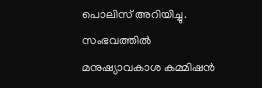പൊലിസ് അറിയിച്ചു. സംഭവത്തിൽ മനുഷ്യാവകാശ കമ്മിഷൻ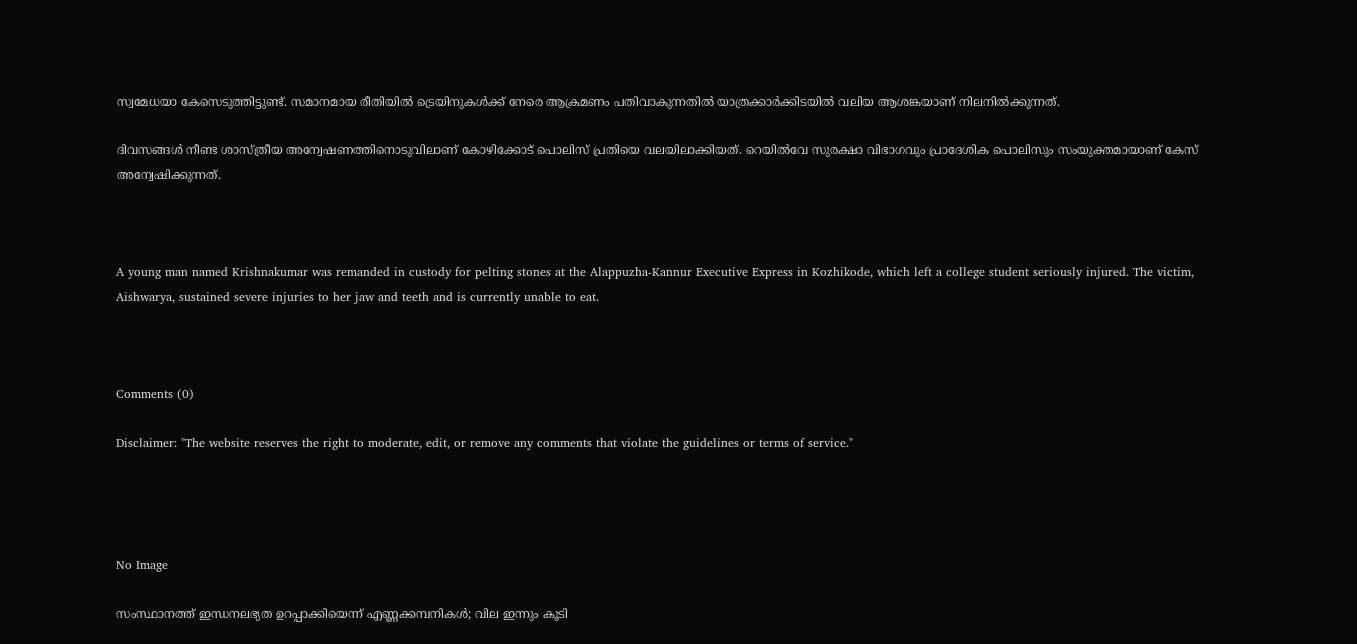സ്വമേധയാ കേസെടുത്തിട്ടുണ്ട്. സമാനമായ രീതിയിൽ ട്രെയിനുകൾക്ക് നേരെ ആക്രമണം പതിവാകുന്നതിൽ യാത്രക്കാർക്കിടയിൽ വലിയ ആശങ്കയാണ് നിലനിൽക്കുന്നത്.

ദിവസങ്ങൾ നീണ്ട ശാസ്ത്രീയ അന്വേഷണത്തിനൊടുവിലാണ് കോഴിക്കോട് പൊലിസ് പ്രതിയെ വലയിലാക്കിയത്. റെയിൽവേ സുരക്ഷാ വിഭാഗവും പ്രാദേശിക പൊലിസും സംയുക്തമായാണ് കേസ് അന്വേഷിക്കുന്നത്.



A young man named Krishnakumar was remanded in custody for pelting stones at the Alappuzha-Kannur Executive Express in Kozhikode, which left a college student seriously injured. The victim, Aishwarya, sustained severe injuries to her jaw and teeth and is currently unable to eat.



Comments (0)

Disclaimer: "The website reserves the right to moderate, edit, or remove any comments that violate the guidelines or terms of service."




No Image

സംസ്ഥാനത്ത് ഇന്ധനലഭ്യത ഉറപ്പാക്കിയെന്ന് എണ്ണക്കമ്പനികൾ; വില ഇന്നും കൂടി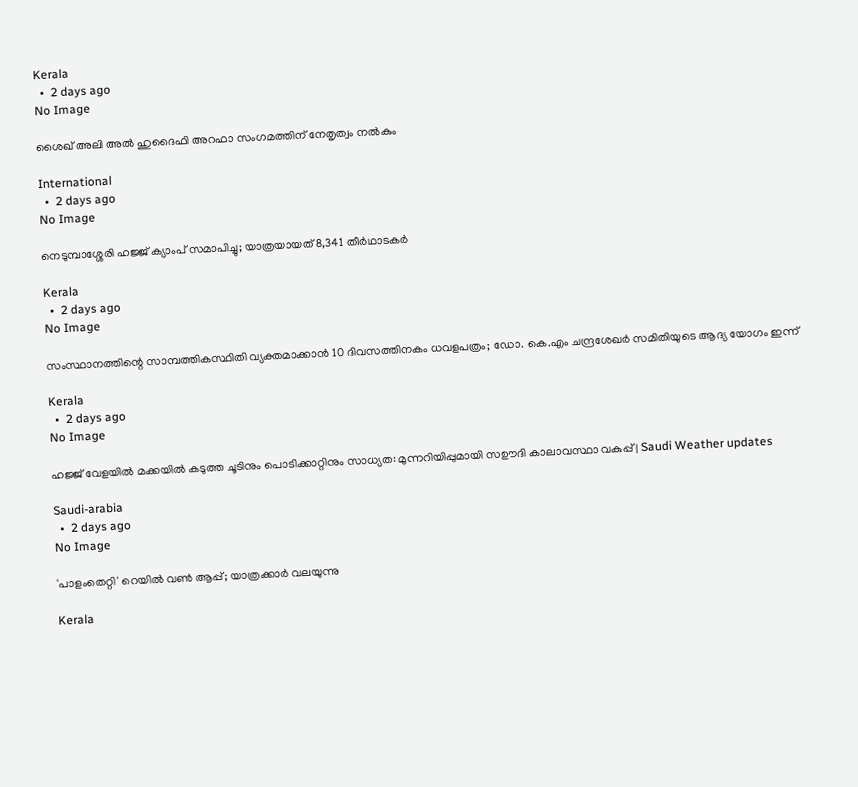Kerala
  •  2 days ago
No Image

ശൈഖ് അലി അൽ ഹുദൈഫി അറഫാ സംഗമത്തിന് നേതൃത്വം നൽകും

International
  •  2 days ago
No Image

നെടുമ്പാശ്ശേരി ഹജ്ജ് ക്യാംപ് സമാപിച്ചു; യാത്രയായത് 8,341 തീർഥാടകർ

Kerala
  •  2 days ago
No Image

സംസ്ഥാനത്തിന്റെ സാമ്പത്തികസ്ഥിതി വ്യക്തമാക്കാന്‍ 10 ദിവസത്തിനകം ധവളപത്രം; ഡോ. കെ.എം ചന്ദ്രശേഖര്‍ സമിതിയുടെ ആദ്യ യോഗം ഇന്ന്

Kerala
  •  2 days ago
No Image

ഹജ്ജ് വേളയിൽ മക്കയിൽ കടുത്ത ചൂടിനും പൊടിക്കാറ്റിനും സാധ്യത: മുന്നറിയിപ്പുമായി സഊദി കാലാവസ്ഥാ വകുപ്പ് | Saudi Weather updates

Saudi-arabia
  •  2 days ago
No Image

'പാളംതെറ്റി' റെയിൽ വൺ ആപ്പ്; യാത്രക്കാർ വലയുന്നു

Kerala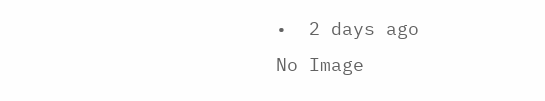•  2 days ago
No Image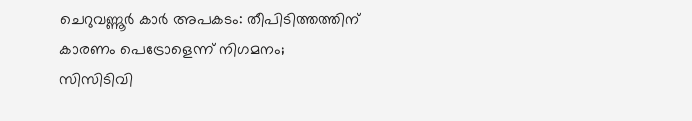ചെറുവണ്ണൂര്‍ കാര്‍ അപകടം: തീപിടിത്തത്തിന് കാരണം പെട്രോളെന്ന് നിഗമനം; സിസിടിവി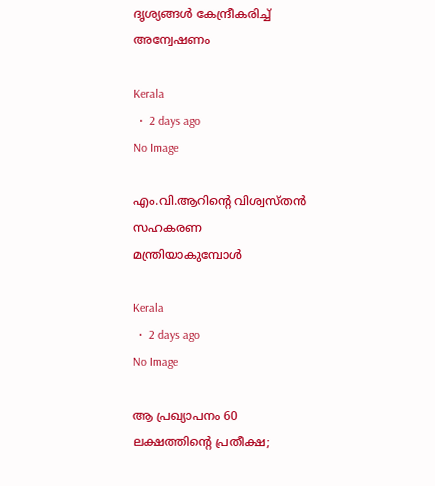ദൃശ്യങ്ങള്‍ കേന്ദ്രീകരിച്ച് അന്വേഷണം

Kerala
  •  2 days ago
No Image

എം.വി.ആറിന്റെ വിശ്വസ്തൻ സഹകരണ മന്ത്രിയാകുമ്പോള്‍

Kerala
  •  2 days ago
No Image

ആ പ്രഖ്യാപനം 60 ലക്ഷത്തിൻ്റെ പ്രതീക്ഷ;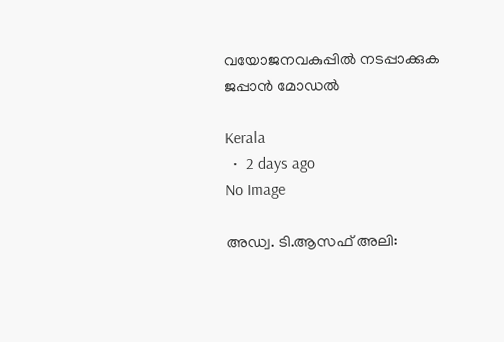വയോജനവകുപ്പിൽ നടപ്പാക്കുക ജപ്പാൻ മോഡൽ

Kerala
  •  2 days ago
No Image

അഡ്വ. ടി.ആസഫ് അലി: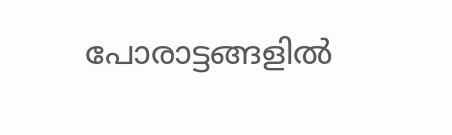പോരാട്ടങ്ങളിൽ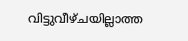വിട്ടുവീഴ്ചയില്ലാത്ത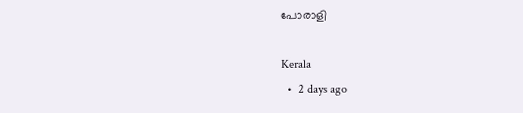പോരാളി

Kerala
  •  2 days ago